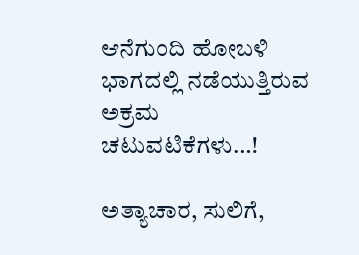ಆನೆಗುಂದಿ ಹೋಬಳಿ ಭಾಗದಲ್ಲಿ ನಡೆಯುತ್ತಿರುವ ಅಕ್ರಮ ಚಟುವಟಿಕೆಗಳು…!

ಅತ್ಯಾಚಾರ, ಸುಲಿಗೆ,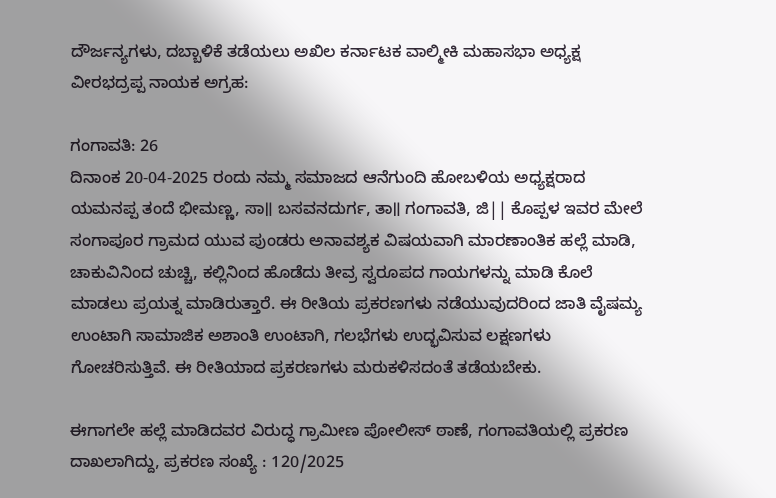ದೌರ್ಜನ್ಯಗಳು, ದಬ್ಬಾಳಿಕೆ ತಡೆಯಲು ಅಖಿಲ ಕರ್ನಾಟಕ ವಾಲ್ಮೀಕಿ ಮಹಾಸಭಾ ಅಧ್ಯಕ್ಷ ವೀರಭದ್ರಪ್ಪ ನಾಯಕ ಅಗ್ರಹ:

ಗಂಗಾವತಿ: 26
ದಿನಾಂಕ 20-04-2025 ರಂದು ನಮ್ಮ ಸಮಾಜದ ಆನೆಗುಂದಿ ಹೋಬಳಿಯ ಅಧ್ಯಕ್ಷರಾದ ಯಮನಪ್ಪ ತಂದೆ ಭೀಮಣ್ಣ, ಸಾ॥ ಬಸವನದುರ್ಗ, ತಾ॥ ಗಂಗಾವತಿ, ಜಿ|| ಕೊಪ್ಪಳ ಇವರ ಮೇಲೆ ಸಂಗಾಪೂರ ಗ್ರಾಮದ ಯುವ ಪುಂಡರು ಅನಾವಶ್ಯಕ ವಿಷಯವಾಗಿ ಮಾರಣಾಂತಿಕ ಹಲ್ಲೆ ಮಾಡಿ, ಚಾಕುವಿನಿಂದ ಚುಚ್ಚಿ, ಕಲ್ಲಿನಿಂದ ಹೊಡೆದು ತೀವ್ರ ಸ್ವರೂಪದ ಗಾಯಗಳನ್ನು ಮಾಡಿ ಕೊಲೆ ಮಾಡಲು ಪ್ರಯತ್ನ ಮಾಡಿರುತ್ತಾರೆ. ಈ ರೀತಿಯ ಪ್ರಕರಣಗಳು ನಡೆಯುವುದರಿಂದ ಜಾತಿ ವೈಷಮ್ಯ ಉಂಟಾಗಿ ಸಾಮಾಜಿಕ ಅಶಾಂತಿ ಉಂಟಾಗಿ, ಗಲಭೆಗಳು ಉದ್ಭವಿಸುವ ಲಕ್ಷಣಗಳು ಗೋಚರಿಸುತ್ತಿವೆ. ಈ ರೀತಿಯಾದ ಪ್ರಕರಣಗಳು ಮರುಕಳಿಸದಂತೆ ತಡೆಯಬೇಕು.

ಈಗಾಗಲೇ ಹಲ್ಲೆ ಮಾಡಿದವರ ವಿರುದ್ಧ ಗ್ರಾಮೀಣ ಪೋಲೀಸ್ ಠಾಣೆ, ಗಂಗಾವತಿಯಲ್ಲಿ ಪ್ರಕರಣ ದಾಖಲಾಗಿದ್ದು, ಪ್ರಕರಣ ಸಂಖ್ಯೆ : 120/2025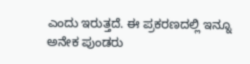ಎಂದು ಇರುತ್ತದೆ. ಈ ಪ್ರಕರಣದಲ್ಲಿ ಇನ್ನೂ ಅನೇಕ ಪುಂಡರು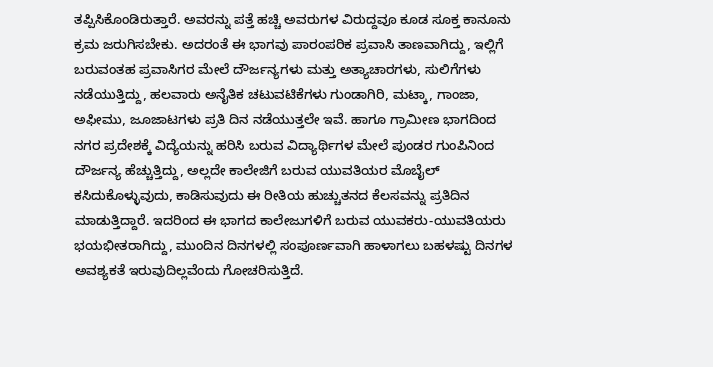ತಪ್ಪಿಸಿಕೊಂಡಿರುತ್ತಾರೆ. ಅವರನ್ನು ಪತ್ತೆ ಹಚ್ಚಿ ಅವರುಗಳ ವಿರುದ್ದವೂ ಕೂಡ ಸೂಕ್ತ ಕಾನೂನು ಕ್ರಮ ಜರುಗಿಸಬೇಕು. ಅದರಂತೆ ಈ ಭಾಗವು ಪಾರಂಪರಿಕ ಪ್ರವಾಸಿ ತಾಣವಾಗಿದ್ದು, ಇಲ್ಲಿಗೆ ಬರುವಂತಹ ಪ್ರವಾಸಿಗರ ಮೇಲೆ ದೌರ್ಜನ್ಯಗಳು ಮತ್ತು ಅತ್ಯಾಚಾರಗಳು, ಸುಲಿಗೆಗಳು ನಡೆಯುತ್ತಿದ್ದು, ಹಲವಾರು ಅನೈತಿಕ ಚಟುವಟಿಕೆಗಳು ಗುಂಡಾಗಿರಿ, ಮಟ್ಕಾ, ಗಾಂಜಾ, ಅಫೀಮು, ಜೂಜಾಟಗಳು ಪ್ರತಿ ದಿನ ನಡೆಯುತ್ತಲೇ ಇವೆ. ಹಾಗೂ ಗ್ರಾಮೀಣ ಭಾಗದಿಂದ ನಗರ ಪ್ರದೇಶಕ್ಕೆ ವಿದ್ಯೆಯನ್ನು ಹರಿಸಿ ಬರುವ ವಿದ್ಯಾರ್ಥಿಗಳ ಮೇಲೆ ಪುಂಡರ ಗುಂಪಿನಿಂದ ದೌರ್ಜನ್ಯ ಹೆಚ್ಚುತ್ತಿದ್ದು, ಅಲ್ಲದೇ ಕಾಲೇಜಿಗೆ ಬರುವ ಯುವತಿಯರ ಮೊಬೈಲ್ ಕಸಿದುಕೊಳ್ಳುವುದು, ಕಾಡಿಸುವುದು ಈ ರೀತಿಯ ಹುಚ್ಚುತನದ ಕೆಲಸವನ್ನು ಪ್ರತಿದಿನ ಮಾಡುತ್ತಿದ್ದಾರೆ. ಇದರಿಂದ ಈ ಭಾಗದ ಕಾಲೇಜುಗಳಿಗೆ ಬರುವ ಯುವಕರು-ಯುವತಿಯರು ಭಯಭೀತರಾಗಿದ್ದು, ಮುಂದಿನ ದಿನಗಳಲ್ಲಿ ಸಂಪೂರ್ಣವಾಗಿ ಹಾಳಾಗಲು ಬಹಳಷ್ಟು ದಿನಗಳ ಅವಶ್ಯಕತೆ ಇರುವುದಿಲ್ಲವೆಂದು ಗೋಚರಿಸುತ್ತಿದೆ.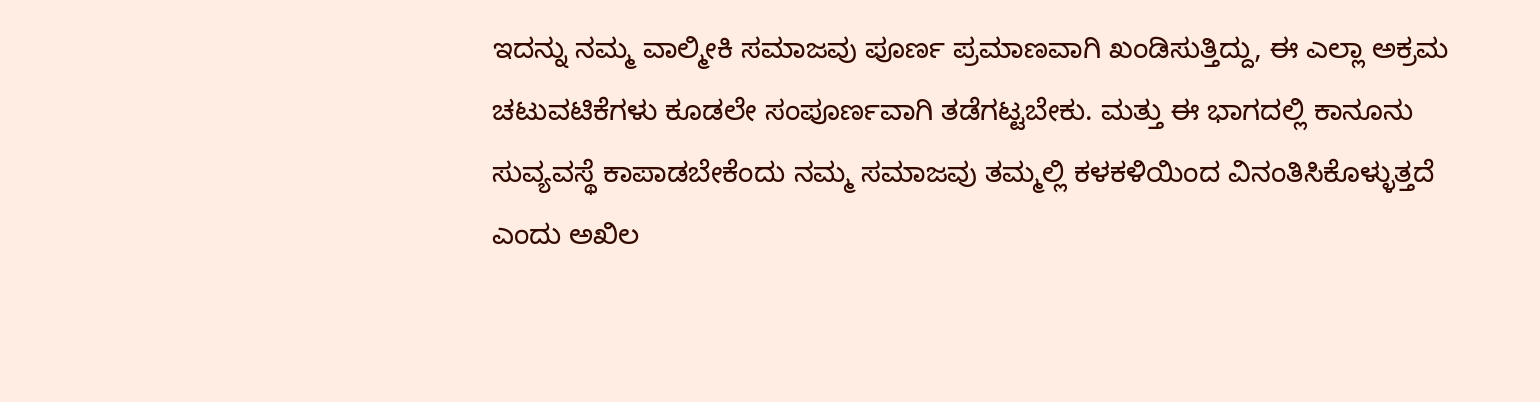ಇದನ್ನು ನಮ್ಮ ವಾಲ್ಮೀಕಿ ಸಮಾಜವು ಪೂರ್ಣ ಪ್ರಮಾಣವಾಗಿ ಖಂಡಿಸುತ್ತಿದ್ದು, ಈ ಎಲ್ಲಾ ಅಕ್ರಮ ಚಟುವಟಿಕೆಗಳು ಕೂಡಲೇ ಸಂಪೂರ್ಣವಾಗಿ ತಡೆಗಟ್ಟಬೇಕು. ಮತ್ತು ಈ ಭಾಗದಲ್ಲಿ ಕಾನೂನು ಸುವ್ಯವಸ್ಥೆ ಕಾಪಾಡಬೇಕೆಂದು ನಮ್ಮ ಸಮಾಜವು ತಮ್ಮಲ್ಲಿ ಕಳಕಳಿಯಿಂದ ವಿನಂತಿಸಿಕೊಳ್ಳುತ್ತದೆ ಎಂದು ಅಖಿಲ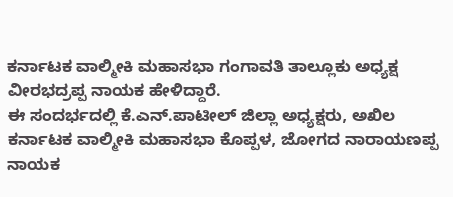ಕರ್ನಾಟಕ ವಾಲ್ಮೀಕಿ ಮಹಾಸಭಾ ಗಂಗಾವತಿ ತಾಲ್ಲೂಕು ಅಧ್ಯಕ್ಷ ವೀರಭದ್ರಪ್ಪ ನಾಯಕ ಹೇಳಿದ್ದಾರೆ.
ಈ ಸಂದರ್ಭದಲ್ಲಿ ಕೆ.ಎನ್.ಪಾಟೀಲ್ ಜಿಲ್ಲಾ ಅಧ್ಯಕ್ಷರು, ಅಖಿಲ ಕರ್ನಾಟಕ ವಾಲ್ಮೀಕಿ ಮಹಾಸಭಾ ಕೊಪ್ಪಳ, ಜೋಗದ ನಾರಾಯಣಪ್ಪ ನಾಯಕ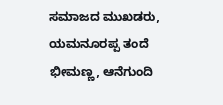ಸಮಾಜದ ಮುಖಡರು,
ಯಮನೂರಪ್ಪ ತಂದೆ ಭೀಮಣ್ಣ, ಆನೆಗುಂದಿ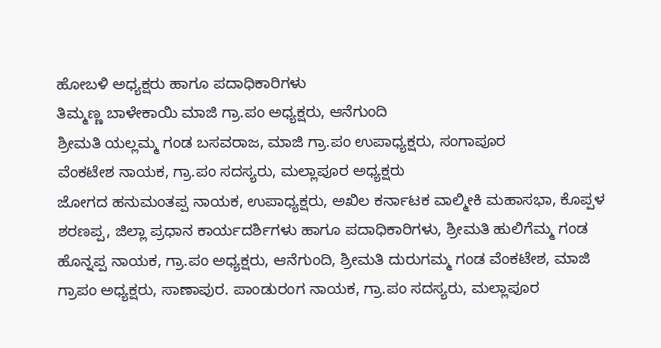ಹೋಬಳಿ ಅಧ್ಯಕ್ಷರು ಹಾಗೂ ಪದಾಧಿಕಾರಿಗಳು
ತಿಮ್ಮಣ್ಣ ಬಾಳೇಕಾಯಿ ಮಾಜಿ ಗ್ರಾ.ಪಂ ಅಧ್ಯಕ್ಷರು, ಆನೆಗುಂದಿ
ಶ್ರೀಮತಿ ಯಲ್ಲಮ್ಮ ಗಂಡ ಬಸವರಾಜ, ಮಾಜಿ ಗ್ರಾ.ಪಂ ಉಪಾಧ್ಯಕ್ಷರು, ಸಂಗಾಪೂರ
ವೆಂಕಟೇಶ ನಾಯಕ, ಗ್ರಾ.ಪಂ ಸದಸ್ಯರು, ಮಲ್ಲಾಪೂರ ಅಧ್ಯಕ್ಷರು
ಜೋಗದ ಹನುಮಂತಪ್ಪ ನಾಯಕ, ಉಪಾಧ್ಯಕ್ಷರು, ಅಖಿಲ ಕರ್ನಾಟಕ ವಾಲ್ಮೀಕಿ ಮಹಾಸಭಾ, ಕೊಪ್ಪಳ
ಶರಣಪ್ಪ, ಜಿಲ್ಲಾ ಪ್ರಧಾನ ಕಾರ್ಯದರ್ಶಿಗಳು ಹಾಗೂ ಪದಾಧಿಕಾರಿಗಳು, ಶ್ರೀಮತಿ ಹುಲಿಗೆಮ್ಮ ಗಂಡ ಹೊನ್ನಪ್ಪ ನಾಯಕ, ಗ್ರಾ.ಪಂ ಅಧ್ಯಕ್ಷರು, ಆನೆಗುಂದಿ, ಶ್ರೀಮತಿ ದುರುಗಮ್ಮ ಗಂಡ ವೆಂಕಟೇಶ, ಮಾಜಿ ಗ್ರಾಪಂ ಅಧ್ಯಕ್ಷರು, ಸಾಣಾಪುರ. ಪಾಂಡುರಂಗ ನಾಯಕ, ಗ್ರಾ.ಪಂ ಸದಸ್ಯರು, ಮಲ್ಲಾಪೂರ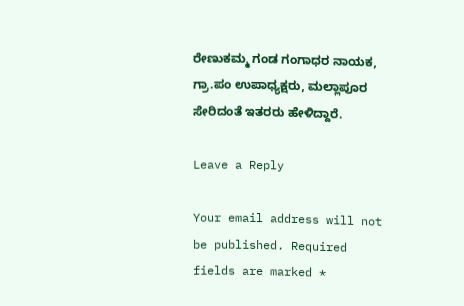ರೇಣುಕಮ್ಮ ಗಂಡ ಗಂಗಾಧರ ನಾಯಕ, ಗ್ರಾ.ಪಂ ಉಪಾಧ್ಯಕ್ಷರು, ಮಲ್ಲಾಪೂರ ಸೇರಿದಂತೆ ಇತರರು ಹೇಳಿದ್ದಾರೆ.

Leave a Reply

Your email address will not be published. Required fields are marked *